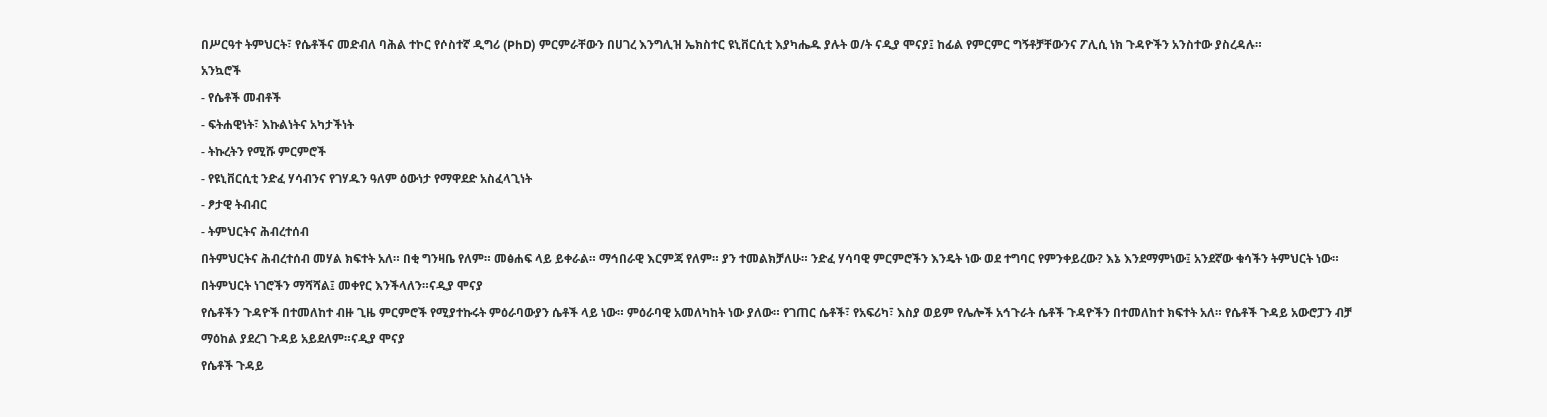በሥርዓተ ትምህርት፣ የሴቶችና መድብለ ባሕል ተኮር የሶስተኛ ዲግሪ (PhD) ምርምራቸውን በሀገረ እንግሊዝ ኤክስተር ዩኒቨርሲቲ እያካሔዱ ያሉት ወ/ት ናዲያ ሞናያ፤ ከፊል የምርምር ግኝቶቻቸውንና ፖሊሲ ነክ ጉዳዮችን አንስተው ያስረዳሉ።
አንኳሮች
- የሴቶች መብቶች
- ፍትሐዊነት፣ እኩልነትና አካታችነት
- ትኩረትን የሚሹ ምርምሮች
- የዩኒቨርሲቲ ንድፈ ሃሳብንና የገሃዱን ዓለም ዕውነታ የማዋደድ አስፈላጊነት
- ፆታዊ ትብብር
- ትምህርትና ሕብረተሰብ
በትምህርትና ሕብረተሰብ መሃል ክፍተት አለ። በቂ ግንዛቤ የለም። መፅሐፍ ላይ ይቀራል። ማኅበራዊ እርምጃ የለም። ያን ተመልክቻለሁ። ንድፈ ሃሳባዊ ምርምሮችን እንዴት ነው ወደ ተግባር የምንቀይረው? እኔ እንደማምነው፤ አንደኛው ቁሳችን ትምህርት ነው። በትምህርት ነገሮችን ማሻሻል፤ መቀየር እንችላለን።ናዲያ ሞናያ
የሴቶችን ጉዳዮች በተመለከተ ብዙ ጊዜ ምርምሮች የሚያተኩሩት ምዕራባውያን ሴቶች ላይ ነው። ምዕራባዊ አመለካከት ነው ያለው። የገጠር ሴቶች፣ የአፍሪካ፣ እስያ ወይም የሌሎች አኅጉራት ሴቶች ጉዳዮችን በተመለከተ ክፍተት አለ። የሴቶች ጉዳይ አውሮፓን ብቻ ማዕከል ያደረገ ጉዳይ አይደለም።ናዲያ ሞናያ
የሴቶች ጉዳይ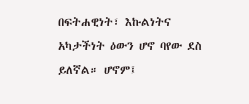በፍትሐዊነት፣ እኩልነትና አካታችነት ዕውን ሆኖ ባየው ደስ ይለኛል። ሆኖም፤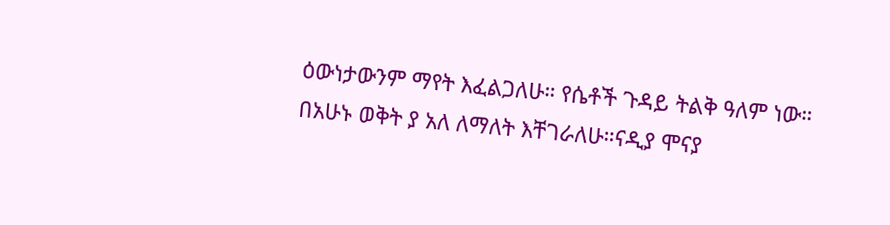ዕውነታውንም ማየት እፈልጋለሁ። የሴቶች ጉዳይ ትልቅ ዓለም ነው። በአሁኑ ወቅት ያ አለ ለማለት እቸገራለሁ።ናዲያ ሞናያ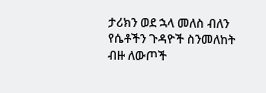ታሪክን ወደ ኋላ መለስ ብለን የሴቶችን ጉዳዮች ስንመለከት ብዙ ለውጦች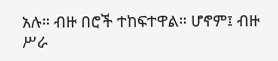አሉ። ብዙ በሮች ተከፍተዋል። ሆኖም፤ ብዙ ሥራ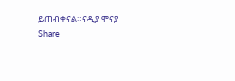ይጠብቀናል።ናዲያ ሞናያ
Share